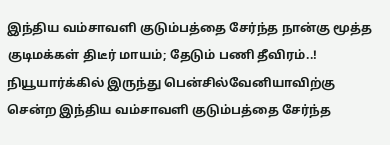இந்திய வம்சாவளி குடும்பத்தை சேர்ந்த நான்கு மூத்த குடிமக்கள் திடீர் மாயம்; தேடும் பணி தீவிரம்..!
நியூயார்க்கில் இருந்து பென்சில்வேனியாவிற்கு சென்ற இந்திய வம்சாவளி குடும்பத்தை சேர்ந்த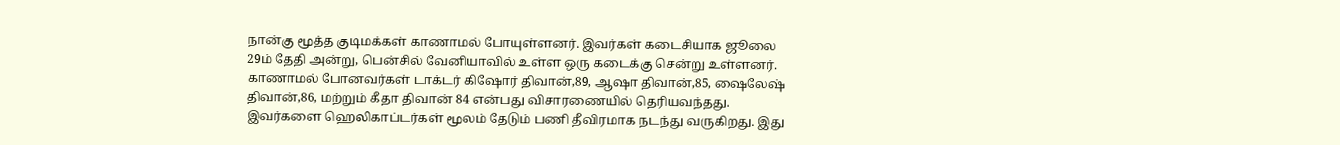நான்கு மூத்த குடிமக்கள் காணாமல் போயுள்ளனர். இவர்கள் கடைசியாக ஜூலை 29ம் தேதி அன்று, பென்சில் வேனியாவில் உள்ள ஒரு கடைக்கு சென்று உள்ளனர்.
காணாமல் போனவர்கள் டாக்டர் கிஷோர் திவான்,89, ஆஷா திவான்,85, ஷைலேஷ் திவான்,86, மற்றும் கீதா திவான் 84 என்பது விசாரணையில் தெரியவந்தது. இவர்களை ஹெலிகாப்டர்கள் மூலம் தேடும் பணி தீவிரமாக நடந்து வருகிறது. இது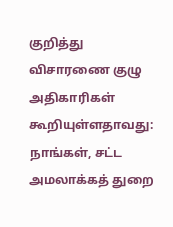குறித்து விசாரணை குழு அதிகாரிகள் கூறியுள்ளதாவது:
நாங்கள், சட்ட அமலாக்கத் துறை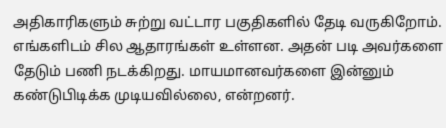அதிகாரிகளும் சுற்று வட்டார பகுதிகளில் தேடி வருகிறோம். எங்களிடம் சில ஆதாரங்கள் உள்ளன. அதன் படி அவர்களை தேடும் பணி நடக்கிறது. மாயமானவர்களை இன்னும் கண்டுபிடிக்க முடியவில்லை, என்றனர்.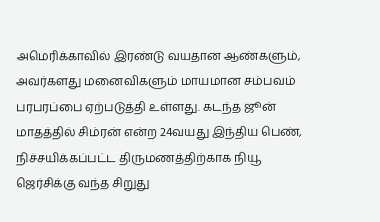அமெரிக்காவில் இரண்டு வயதான ஆண்களும், அவர்களது மனைவிகளும் மாயமான சம்பவம் பரபரப்பை ஏற்படுத்தி உள்ளது. கடந்த ஜூன் மாதத்தில் சிம்ரன் என்ற 24வயது இந்திய பெண், நிச்சயிக்கப்பட்ட திருமணத்திற்காக நியூ ஜெர்சிக்கு வந்த சிறுது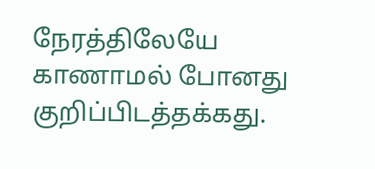நேரத்திலேயே காணாமல் போனது குறிப்பிடத்தக்கது.